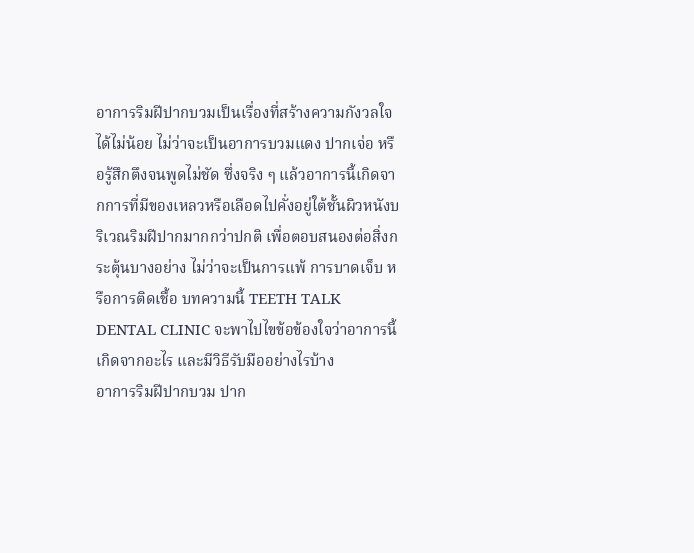อาการริมฝีปากบวมเป็นเรื่องที่สร้างความกังวลใจได้ไม่น้อย ไม่ว่าจะเป็นอาการบวมแดง ปากเจ่อ หรือรู้สึกตึงจนพูดไม่ชัด ซึ่งจริง ๆ แล้วอาการนี้เกิดจากการที่มีของเหลวหรือเลือดไปคั่งอยู่ใต้ชั้นผิวหนังบริเวณริมฝีปากมากกว่าปกติ เพื่อตอบสนองต่อสิ่งกระตุ้นบางอย่าง ไม่ว่าจะเป็นการแพ้ การบาดเจ็บ หรือการติดเชื้อ บทความนี้ TEETH TALK DENTAL CLINIC จะพาไปไขข้อข้องใจว่าอาการนี้เกิดจากอะไร และมีวิธีรับมืออย่างไรบ้าง
อาการริมฝีปากบวม ปาก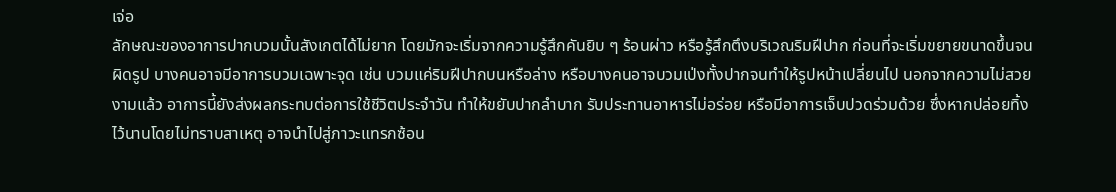เจ่อ
ลักษณะของอาการปากบวมนั้นสังเกตได้ไม่ยาก โดยมักจะเริ่มจากความรู้สึกคันยิบ ๆ ร้อนผ่าว หรือรู้สึกตึงบริเวณริมฝีปาก ก่อนที่จะเริ่มขยายขนาดขึ้นจนผิดรูป บางคนอาจมีอาการบวมเฉพาะจุด เช่น บวมแค่ริมฝีปากบนหรือล่าง หรือบางคนอาจบวมเป่งทั้งปากจนทำให้รูปหน้าเปลี่ยนไป นอกจากความไม่สวยงามแล้ว อาการนี้ยังส่งผลกระทบต่อการใช้ชีวิตประจำวัน ทำให้ขยับปากลำบาก รับประทานอาหารไม่อร่อย หรือมีอาการเจ็บปวดร่วมด้วย ซึ่งหากปล่อยทิ้งไว้นานโดยไม่ทราบสาเหตุ อาจนำไปสู่ภาวะแทรกซ้อน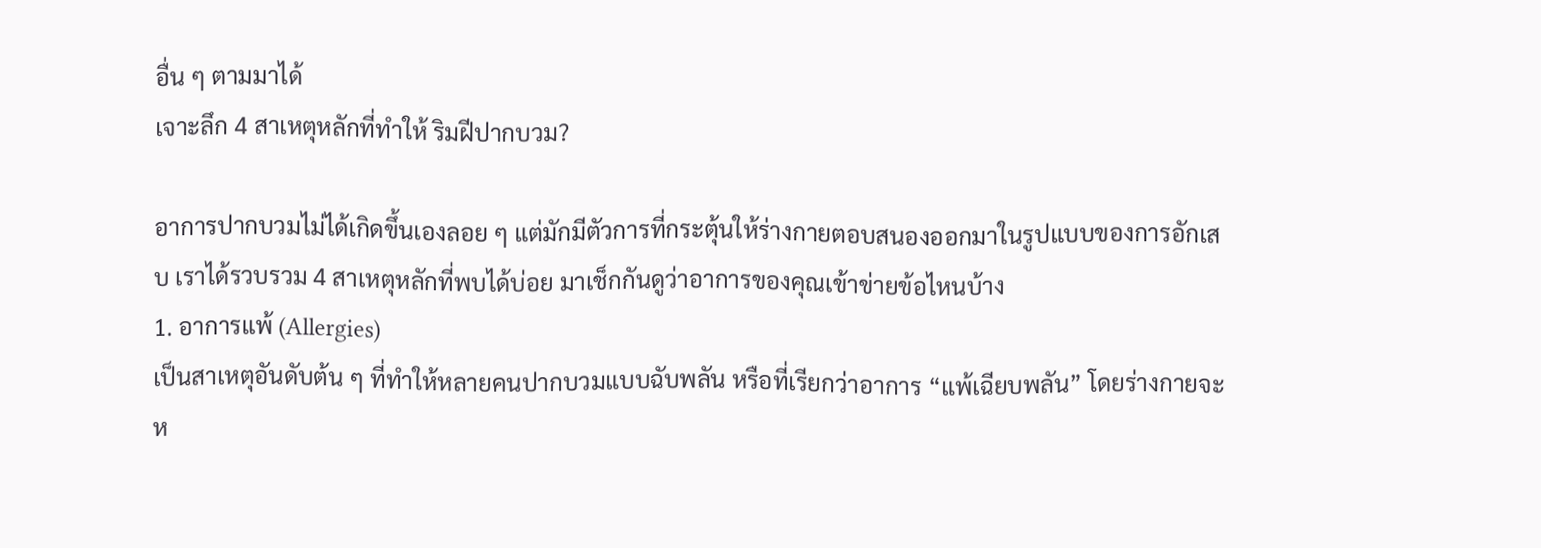อื่น ๆ ตามมาได้
เจาะลึก 4 สาเหตุหลักที่ทำให้ ริมฝีปากบวม?

อาการปากบวมไม่ได้เกิดขึ้นเองลอย ๆ แต่มักมีตัวการที่กระตุ้นให้ร่างกายตอบสนองออกมาในรูปแบบของการอักเสบ เราได้รวบรวม 4 สาเหตุหลักที่พบได้บ่อย มาเช็กกันดูว่าอาการของคุณเข้าข่ายข้อไหนบ้าง
1. อาการแพ้ (Allergies)
เป็นสาเหตุอันดับต้น ๆ ที่ทำให้หลายคนปากบวมแบบฉับพลัน หรือที่เรียกว่าอาการ “แพ้เฉียบพลัน” โดยร่างกายจะห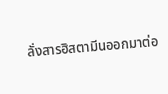ลั่งสารฮิสตามีนออกมาต่อ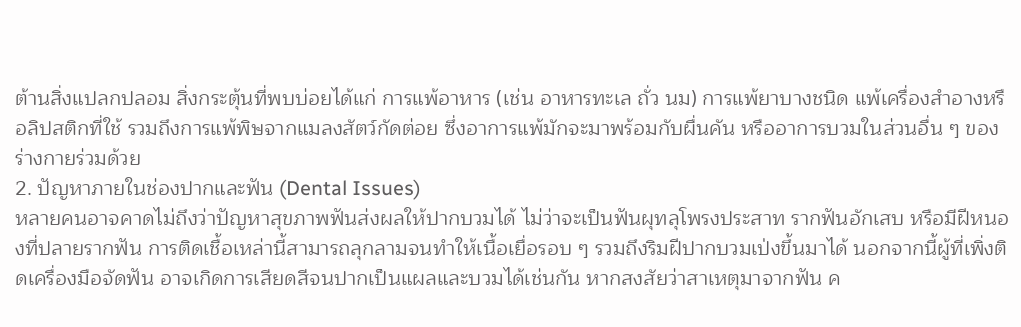ต้านสิ่งแปลกปลอม สิ่งกระตุ้นที่พบบ่อยได้แก่ การแพ้อาหาร (เช่น อาหารทะเล ถั่ว นม) การแพ้ยาบางชนิด แพ้เครื่องสำอางหรือลิปสติกที่ใช้ รวมถึงการแพ้พิษจากแมลงสัตว์กัดต่อย ซึ่งอาการแพ้มักจะมาพร้อมกับผื่นคัน หรืออาการบวมในส่วนอื่น ๆ ของร่างกายร่วมด้วย
2. ปัญหาภายในช่องปากและฟัน (Dental Issues)
หลายคนอาจคาดไม่ถึงว่าปัญหาสุขภาพฟันส่งผลให้ปากบวมได้ ไม่ว่าจะเป็นฟันผุทลุโพรงประสาท รากฟันอักเสบ หรือมีฝีหนองที่ปลายรากฟัน การติดเชื้อเหล่านี้สามารถลุกลามจนทำให้เนื้อเยื่อรอบ ๆ รวมถึงริมฝีปากบวมเป่งขึ้นมาได้ นอกจากนี้ผู้ที่เพิ่งติดเครื่องมือจัดฟัน อาจเกิดการเสียดสีจนปากเป็นแผลและบวมได้เช่นกัน หากสงสัยว่าสาเหตุมาจากฟัน ค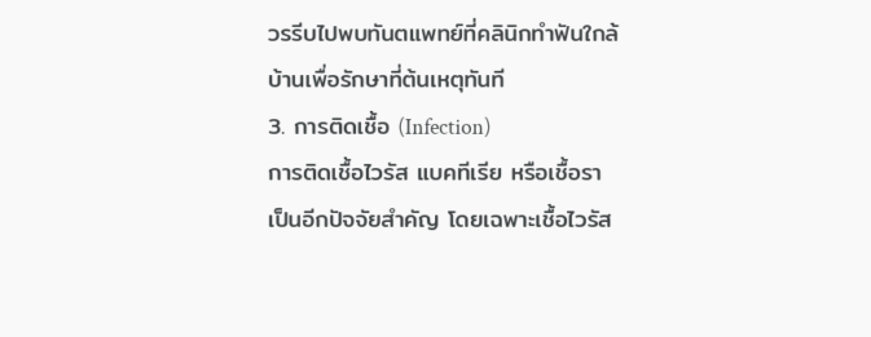วรรีบไปพบทันตแพทย์ที่คลินิกทำฟันใกล้บ้านเพื่อรักษาที่ต้นเหตุทันที
3. การติดเชื้อ (Infection)
การติดเชื้อไวรัส แบคทีเรีย หรือเชื้อรา เป็นอีกปัจจัยสำคัญ โดยเฉพาะเชื้อไวรัส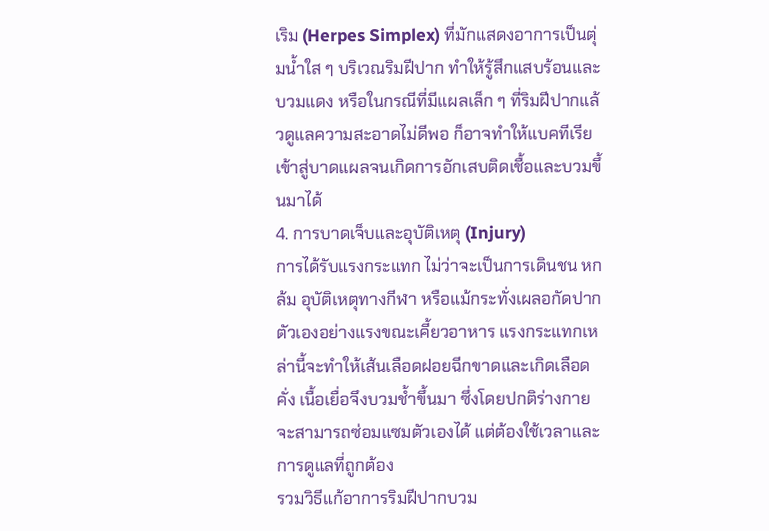เริม (Herpes Simplex) ที่มักแสดงอาการเป็นตุ่มน้ำใส ๆ บริเวณริมฝีปาก ทำให้รู้สึกแสบร้อนและบวมแดง หรือในกรณีที่มีแผลเล็ก ๆ ที่ริมฝีปากแล้วดูแลความสะอาดไม่ดีพอ ก็อาจทำให้แบคทีเรียเข้าสู่บาดแผลจนเกิดการอักเสบติดเชื้อและบวมขึ้นมาได้
4. การบาดเจ็บและอุบัติเหตุ (Injury)
การได้รับแรงกระแทก ไม่ว่าจะเป็นการเดินชน หกล้ม อุบัติเหตุทางกีฬา หรือแม้กระทั่งเผลอกัดปากตัวเองอย่างแรงขณะเคี้ยวอาหาร แรงกระแทกเหล่านี้จะทำให้เส้นเลือดฝอยฉีกขาดและเกิดเลือดคั่ง เนื้อเยื่อจึงบวมช้ำขึ้นมา ซึ่งโดยปกติร่างกายจะสามารถซ่อมแซมตัวเองได้ แต่ต้องใช้เวลาและการดูแลที่ถูกต้อง
รวมวิธีแก้อาการริมฝีปากบวม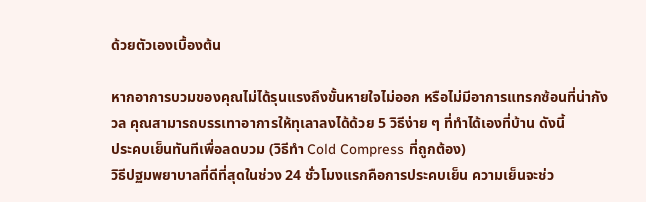ด้วยตัวเองเบื้องต้น

หากอาการบวมของคุณไม่ได้รุนแรงถึงขั้นหายใจไม่ออก หรือไม่มีอาการแทรกซ้อนที่น่ากังวล คุณสามารถบรรเทาอาการให้ทุเลาลงได้ด้วย 5 วิธีง่าย ๆ ที่ทำได้เองที่บ้าน ดังนี้
ประคบเย็นทันทีเพื่อลดบวม (วิธีทำ Cold Compress ที่ถูกต้อง)
วิธีปฐมพยาบาลที่ดีที่สุดในช่วง 24 ชั่วโมงแรกคือการประคบเย็น ความเย็นจะช่ว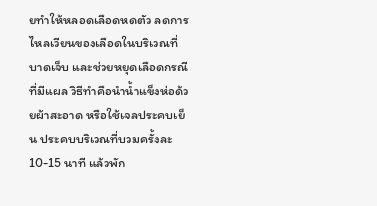ยทำให้หลอดเลือดหดตัว ลดการไหลเวียนของเลือดในบริเวณที่บาดเจ็บ และช่วยหยุดเลือดกรณีที่มีแผล วิธีทำคือนำน้ำแข็งห่อด้วยผ้าสะอาด หรือใช้เจลประคบเย็น ประคบบริเวณที่บวมครั้งละ 10-15 นาที แล้วพัก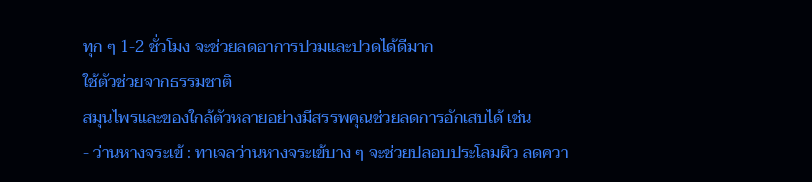ทุก ๆ 1-2 ชั่วโมง จะช่วยลดอาการปวมและปวดได้ดีมาก
ใช้ตัวช่วยจากธรรมชาติ
สมุนไพรและของใกล้ตัวหลายอย่างมีสรรพคุณช่วยลดการอักเสบได้ เช่น
- ว่านหางจระเข้ : ทาเจลว่านหางจระเข้บาง ๆ จะช่วยปลอบประโลมผิว ลดควา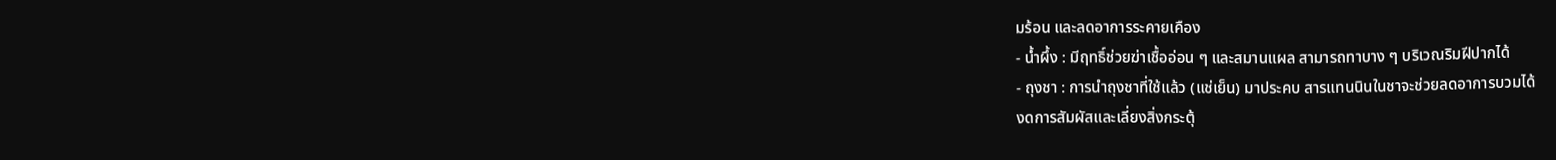มร้อน และลดอาการระคายเคือง
- น้ำผึ้ง : มีฤทธิ์ช่วยฆ่าเชื้ออ่อน ๆ และสมานแผล สามารถทาบาง ๆ บริเวณริมฝีปากได้
- ถุงชา : การนำถุงชาที่ใช้แล้ว (แช่เย็น) มาประคบ สารแทนนินในชาจะช่วยลดอาการบวมได้
งดการสัมผัสและเลี่ยงสิ่งกระตุ้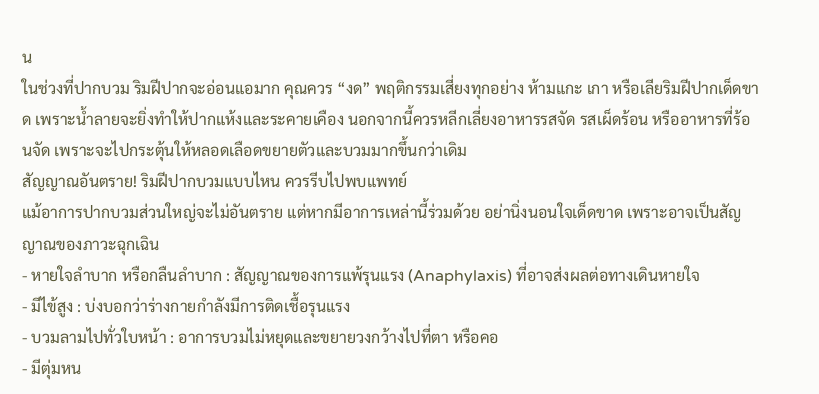น
ในช่วงที่ปากบวม ริมฝีปากจะอ่อนแอมาก คุณควร “งด” พฤติกรรมเสี่ยงทุกอย่าง ห้ามแกะ เกา หรือเลียริมฝีปากเด็ดขาด เพราะน้ำลายจะยิ่งทำให้ปากแห้งและระคายเคือง นอกจากนี้ควรหลีกเลี่ยงอาหารรสจัด รสเผ็ดร้อน หรืออาหารที่ร้อนจัด เพราะจะไปกระตุ้นให้หลอดเลือดขยายตัวและบวมมากขึ้นกว่าเดิม
สัญญาณอันตราย! ริมฝีปากบวมแบบไหน ควรรีบไปพบแพทย์
แม้อาการปากบวมส่วนใหญ่จะไม่อันตราย แต่หากมีอาการเหล่านี้ร่วมด้วย อย่านิ่งนอนใจเด็ดขาด เพราะอาจเป็นสัญญาณของภาวะฉุกเฉิน
- หายใจลำบาก หรือกลืนลำบาก : สัญญาณของการแพ้รุนแรง (Anaphylaxis) ที่อาจส่งผลต่อทางเดินหายใจ
- มีไข้สูง : บ่งบอกว่าร่างกายกำลังมีการติดเชื้อรุนแรง
- บวมลามไปทั่วใบหน้า : อาการบวมไม่หยุดและขยายวงกว้างไปที่ตา หรือคอ
- มีตุ่มหน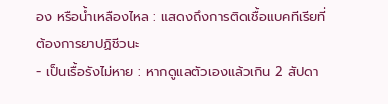อง หรือน้ำเหลืองไหล : แสดงถึงการติดเชื้อแบคทีเรียที่ต้องการยาปฏิชีวนะ
- เป็นเรื้อรังไม่หาย : หากดูแลตัวเองแล้วเกิน 2 สัปดา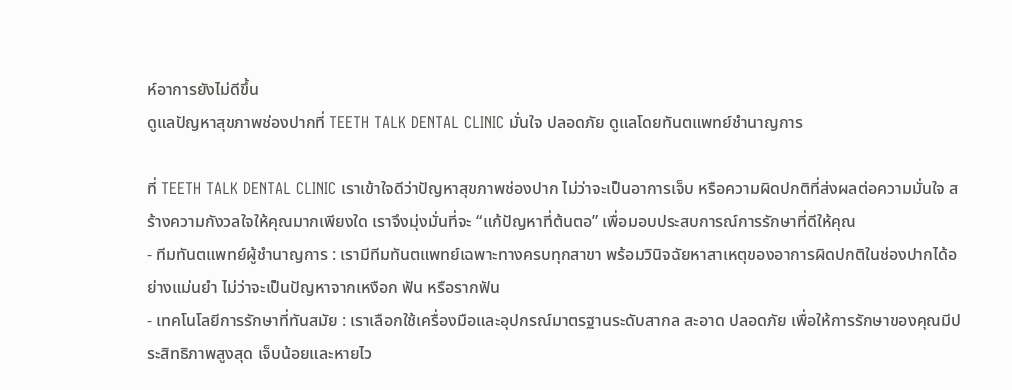ห์อาการยังไม่ดีขึ้น
ดูแลปัญหาสุขภาพช่องปากที่ TEETH TALK DENTAL CLINIC มั่นใจ ปลอดภัย ดูแลโดยทันตแพทย์ชำนาญการ

ที่ TEETH TALK DENTAL CLINIC เราเข้าใจดีว่าปัญหาสุขภาพช่องปาก ไม่ว่าจะเป็นอาการเจ็บ หรือความผิดปกติที่ส่งผลต่อความมั่นใจ สร้างความกังวลใจให้คุณมากเพียงใด เราจึงมุ่งมั่นที่จะ “แก้ปัญหาที่ต้นตอ” เพื่อมอบประสบการณ์การรักษาที่ดีให้คุณ
- ทีมทันตแพทย์ผู้ชำนาญการ : เรามีทีมทันตแพทย์เฉพาะทางครบทุกสาขา พร้อมวินิจฉัยหาสาเหตุของอาการผิดปกติในช่องปากได้อย่างแม่นยำ ไม่ว่าจะเป็นปัญหาจากเหงือก ฟัน หรือรากฟัน
- เทคโนโลยีการรักษาที่ทันสมัย : เราเลือกใช้เครื่องมือและอุปกรณ์มาตรฐานระดับสากล สะอาด ปลอดภัย เพื่อให้การรักษาของคุณมีประสิทธิภาพสูงสุด เจ็บน้อยและหายไว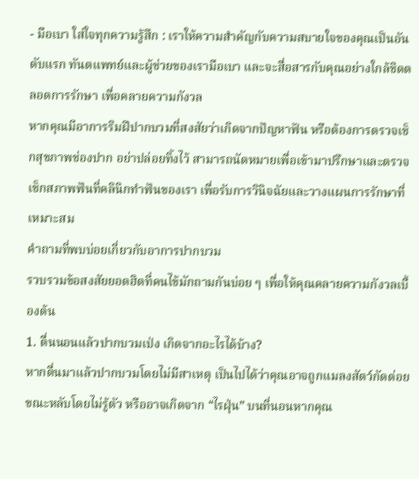- มือเบา ใส่ใจทุกความรู้สึก : เราให้ความสำคัญกับความสบายใจของคุณเป็นอันดับแรก ทันตแพทย์และผู้ช่วยของเรามือเบา และจะสื่อสารกับคุณอย่างใกล้ชิดตลอดการรักษา เพื่อคลายความกังวล
หากคุณมีอาการริมฝีปากบวมที่สงสัยว่าเกิดจากปัญหาฟัน หรือต้องการตรวจเช็กสุขภาพช่องปาก อย่าปล่อยทิ้งไว้ สามารถนัดหมายเพื่อเข้ามาปรึกษาและตรวจเช็กสภาพฟันที่คลินิกทำฟันของเรา เพื่อรับการวินิจฉัยและวางแผนการรักษาที่เหมาะสม
คำถามที่พบบ่อยเกี่ยวกับอาการปากบวม
รวบรวมข้อสงสัยยอดฮิตที่คนไข้มักถามกันบ่อย ๆ เพื่อให้คุณคลายความกังวลเบื้องต้น
1. ตื่นนอนแล้วปากบวมเป่ง เกิดจากอะไรได้บ้าง?
หากตื่นมาแล้วปากบวมโดยไม่มีสาเหตุ เป็นไปได้ว่าคุณอาจถูกแมลงสัตว์กัดต่อยขณะหลับโดยไม่รู้ตัว หรืออาจเกิดจาก “ไรฝุ่น” บนที่นอนหากคุณ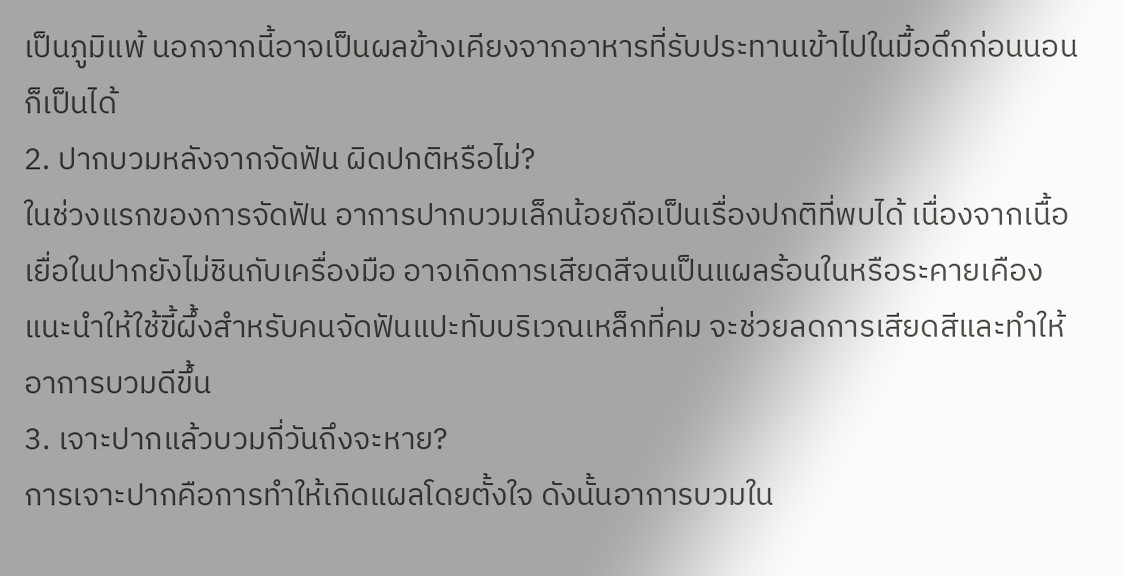เป็นภูมิแพ้ นอกจากนี้อาจเป็นผลข้างเคียงจากอาหารที่รับประทานเข้าไปในมื้อดึกก่อนนอนก็เป็นได้
2. ปากบวมหลังจากจัดฟัน ผิดปกติหรือไม่?
ในช่วงแรกของการจัดฟัน อาการปากบวมเล็กน้อยถือเป็นเรื่องปกติที่พบได้ เนื่องจากเนื้อเยื่อในปากยังไม่ชินกับเครื่องมือ อาจเกิดการเสียดสีจนเป็นแผลร้อนในหรือระคายเคือง แนะนำให้ใช้ขี้ผึ้งสำหรับคนจัดฟันแปะทับบริเวณเหล็กที่คม จะช่วยลดการเสียดสีและทำให้อาการบวมดีขึ้น
3. เจาะปากแล้วบวมกี่วันถึงจะหาย?
การเจาะปากคือการทำให้เกิดแผลโดยตั้งใจ ดังนั้นอาการบวมใน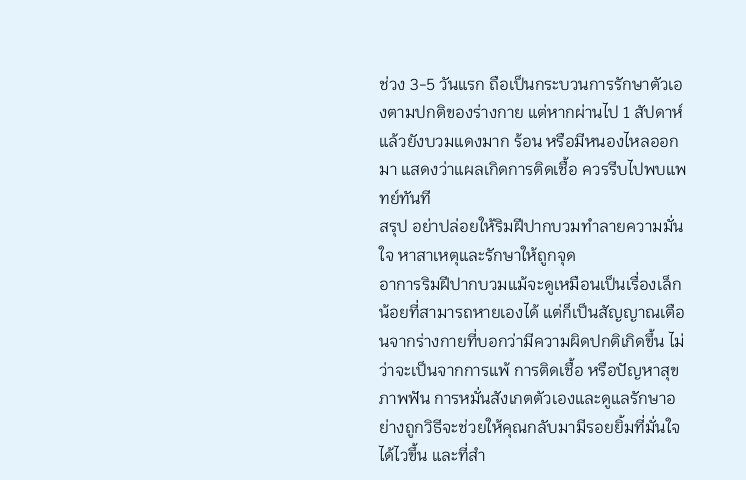ช่วง 3-5 วันแรก ถือเป็นกระบวนการรักษาตัวเองตามปกติของร่างกาย แต่หากผ่านไป 1 สัปดาห์แล้วยังบวมแดงมาก ร้อน หรือมีหนองไหลออกมา แสดงว่าแผลเกิดการติดเชื้อ ควรรีบไปพบแพทย์ทันที
สรุป อย่าปล่อยให้ริมฝีปากบวมทำลายความมั่นใจ หาสาเหตุและรักษาให้ถูกจุด
อาการริมฝีปากบวมแม้จะดูเหมือนเป็นเรื่องเล็กน้อยที่สามารถหายเองได้ แต่ก็เป็นสัญญาณเตือนจากร่างกายที่บอกว่ามีความผิดปกติเกิดขึ้น ไม่ว่าจะเป็นจากการแพ้ การติดเชื้อ หรือปัญหาสุขภาพฟัน การหมั่นสังเกตตัวเองและดูแลรักษาอย่างถูกวิธีจะช่วยให้คุณกลับมามีรอยยิ้มที่มั่นใจได้ไวขึ้น และที่สำ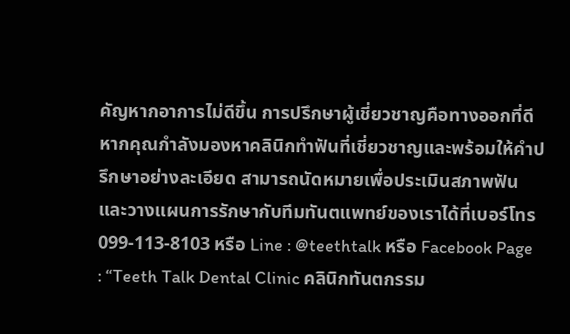คัญหากอาการไม่ดีขึ้น การปรึกษาผู้เชี่ยวชาญคือทางออกที่ดี
หากคุณกำลังมองหาคลินิกทำฟันที่เชี่ยวชาญและพร้อมให้คำปรึกษาอย่างละเอียด สามารถนัดหมายเพื่อประเมินสภาพฟันและวางแผนการรักษากับทีมทันตแพทย์ของเราได้ที่เบอร์โทร 099-113-8103 หรือ Line : @teethtalk หรือ Facebook Page : “Teeth Talk Dental Clinic คลินิกทันตกรรม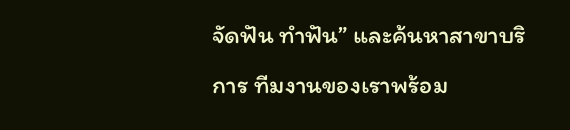จัดฟัน ทำฟัน” และค้นหาสาขาบริการ ทีมงานของเราพร้อม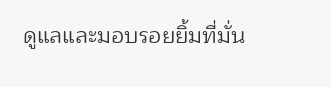ดูแลและมอบรอยยิ้มที่มั่น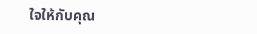ใจให้กับคุณ